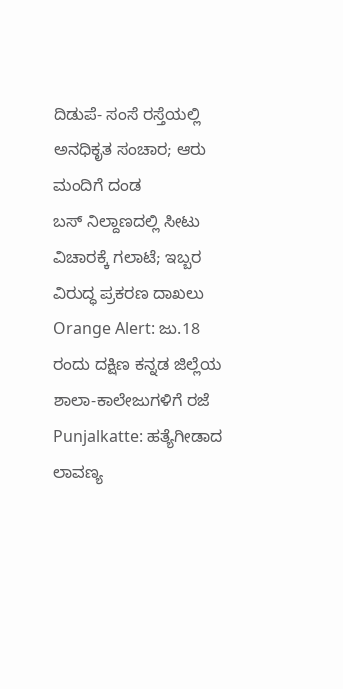ದಿಡುಪೆ- ಸಂಸೆ ರಸ್ತೆಯಲ್ಲಿ ಅನಧಿಕೃತ ಸಂಚಾರ; ಆರು ಮಂದಿಗೆ ದಂಡ
ಬಸ್ ನಿಲ್ದಾಣದಲ್ಲಿ ಸೀಟು ವಿಚಾರಕ್ಕೆ ಗಲಾಟೆ; ಇಬ್ಬರ ವಿರುದ್ಧ ಪ್ರಕರಣ ದಾಖಲು
Orange Alert: ಜು.18 ರಂದು ದಕ್ಷಿಣ ಕನ್ನಡ ಜಿಲ್ಲೆಯ ಶಾಲಾ-ಕಾಲೇಜುಗಳಿಗೆ ರಜೆ
Punjalkatte: ಹತ್ಯೆಗೀಡಾದ ಲಾವಣ್ಯ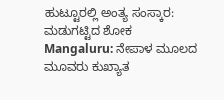ಹುಟ್ಟೂರಲ್ಲಿ ಅಂತ್ಯ ಸಂಸ್ಕಾರ: ಮಡುಗಟ್ಟಿದ ಶೋಕ
Mangaluru: ನೇಪಾಳ ಮೂಲದ ಮೂವರು ಕುಖ್ಯಾತ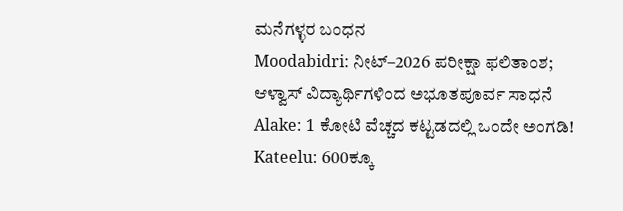ಮನೆಗಳ್ಳರ ಬಂಧನ
Moodabidri: ನೀಟ್–2026 ಪರೀಕ್ಷಾ ಫಲಿತಾಂಶ; ಆಳ್ವಾಸ್ ವಿದ್ಯಾರ್ಥಿಗಳಿಂದ ಅಭೂತಪೂರ್ವ ಸಾಧನೆ
Alake: 1 ಕೋಟಿ ವೆಚ್ಚದ ಕಟ್ಟಡದಲ್ಲಿ ಒಂದೇ ಅಂಗಡಿ!
Kateelu: 600ಕ್ಕೂ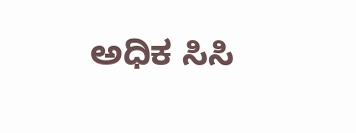ಅಧಿಕ ಸಿಸಿ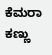ಕೆಮರಾ ಕಣ್ಣು